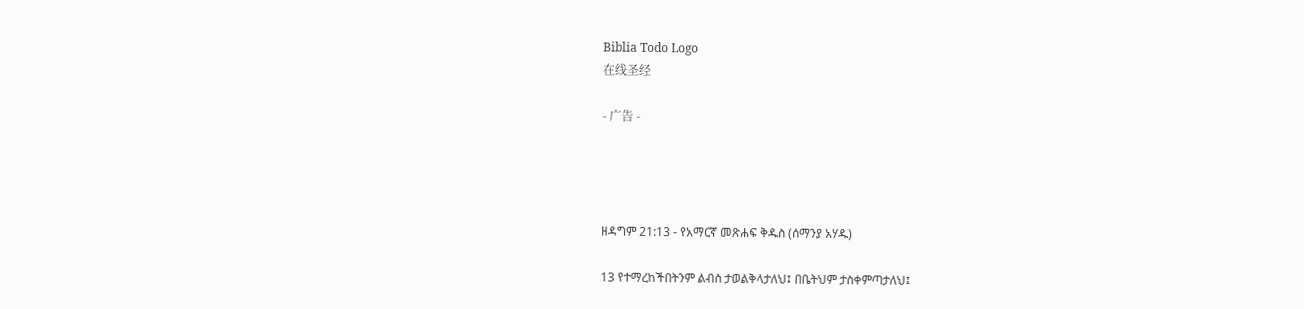Biblia Todo Logo
在线圣经

- 广告 -




ዘዳግም 21:13 - የአማርኛ መጽሐፍ ቅዱስ (ሰማንያ አሃዱ)

13 የተማረከችበትንም ልብስ ታወልቅላታለህ፤ በቤትህም ታስቀምጣታለህ፤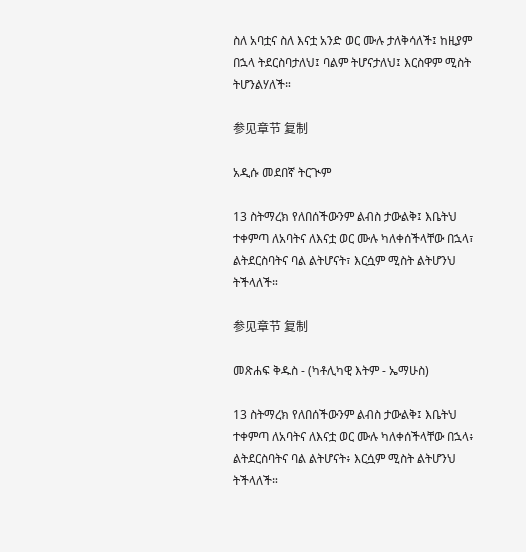ስለ አባቷና ስለ እናቷ አንድ ወር ሙሉ ታለቅሳለች፤ ከዚያም በኋላ ትደርስባታለህ፤ ባልም ትሆናታለህ፤ እርስዋም ሚስት ትሆንልሃለች።

参见章节 复制

አዲሱ መደበኛ ትርጒም

13 ስትማረክ የለበሰችውንም ልብስ ታውልቅ፤ እቤትህ ተቀምጣ ለአባትና ለእናቷ ወር ሙሉ ካለቀሰችላቸው በኋላ፣ ልትደርስባትና ባል ልትሆናት፣ እርሷም ሚስት ልትሆንህ ትችላለች።

参见章节 复制

መጽሐፍ ቅዱስ - (ካቶሊካዊ እትም - ኤማሁስ)

13 ስትማረክ የለበሰችውንም ልብስ ታውልቅ፤ እቤትህ ተቀምጣ ለአባትና ለእናቷ ወር ሙሉ ካለቀሰችላቸው በኋላ፥ ልትደርስባትና ባል ልትሆናት፥ እርሷም ሚስት ልትሆንህ ትችላለች።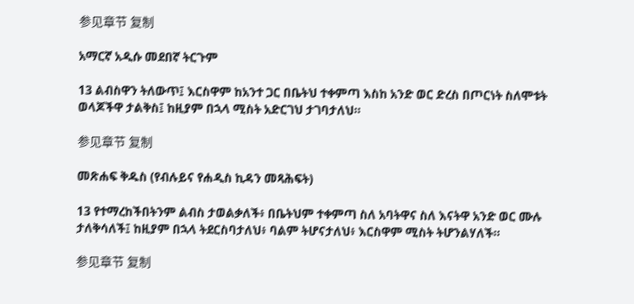参见章节 复制

አማርኛ አዲሱ መደበኛ ትርጉም

13 ልብስዋን ትለውጥ፤ እርስዋም ከአንተ ጋር በቤትህ ተቀምጣ እስከ አንድ ወር ድረስ በጦርነት ስለሞቱት ወላጆችዋ ታልቅስ፤ ከዚያም በኋላ ሚስት አድርገህ ታገባታለህ።

参见章节 复制

መጽሐፍ ቅዱስ (የብሉይና የሐዲስ ኪዳን መጻሕፍት)

13 የተማረከችበትንም ልብስ ታወልቃለች፥ በቤትህም ተቀምጣ ስለ አባትዋና ስለ እናትዋ አንድ ወር ሙሉ ታለቅሳለች፤ ከዚያም በኋላ ትደርስባታለህ፥ ባልም ትሆናታለህ፥ እርስዋም ሚስት ትሆንልሃለች።

参见章节 复制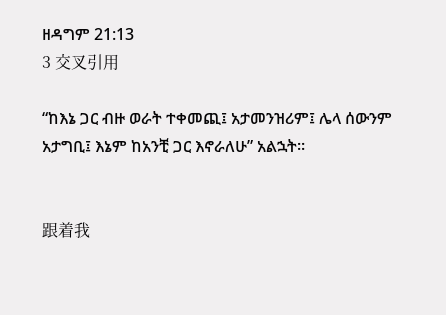ዘዳግም 21:13
3 交叉引用

“ከእኔ ጋር ብዙ ወራት ተቀመጪ፤ አታመንዝሪም፤ ሌላ ሰውንም አታግቢ፤ እኔም ከአንቺ ጋር እኖራለሁ” አልኋት።


跟着我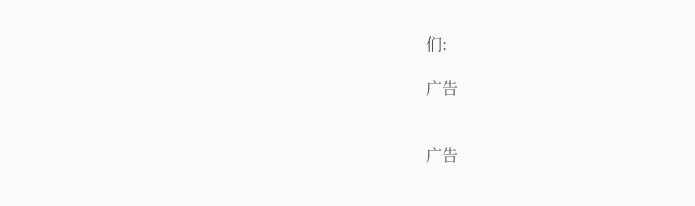们:

广告


广告